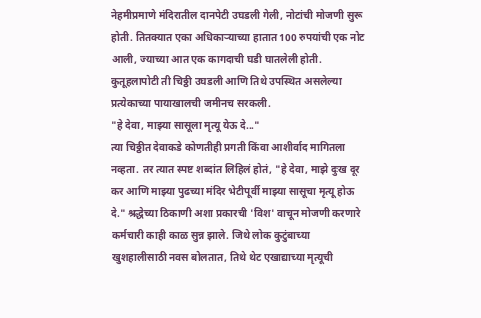नेहमीप्रमाणे मंदिरातील दानपेटी उघडली गेली, नोटांची मोजणी सुरू होती. तितक्यात एका अधिकाऱ्याच्या हातात 100 रुपयांची एक नोट आली, ज्याच्या आत एक कागदाची घडी घातलेली होती. कुतूहलापोटी ती चिठ्ठी उघडली आणि तिथे उपस्थित असलेल्या प्रत्येकाच्या पायाखालची जमीनच सरकली.
"हे देवा, माझ्या सासूला मृत्यू येऊ दे..."
त्या चिठ्ठीत देवाकडे कोणतीही प्रगती किंवा आशीर्वाद मागितला नव्हता. तर त्यात स्पष्ट शब्दांत लिहिलं होतं, "हे देवा, माझे दुःख दूर कर आणि माझ्या पुढच्या मंदिर भेटीपूर्वी माझ्या सासूचा मृत्यू होऊ दे." श्रद्धेच्या ठिकाणी अशा प्रकारची 'विश' वाचून मोजणी करणारे कर्मचारी काही काळ सुन्न झाले. जिथे लोक कुटुंबाच्या खुशहालीसाठी नवस बोलतात, तिथे थेट एखाद्याच्या मृत्यूची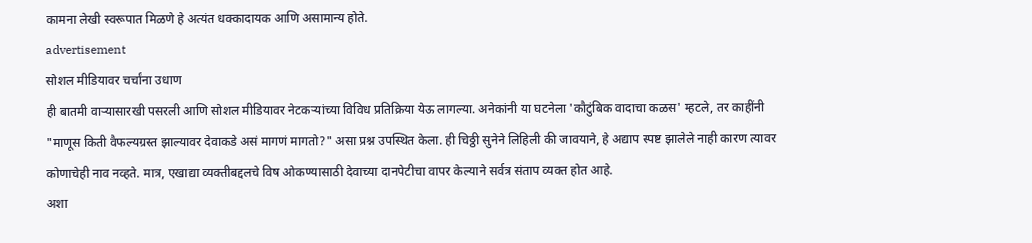कामना लेखी स्वरूपात मिळणे हे अत्यंत धक्कादायक आणि असामान्य होते.
advertisement
सोशल मीडियावर चर्चांना उधाण
ही बातमी वाऱ्यासारखी पसरली आणि सोशल मीडियावर नेटकऱ्यांच्या विविध प्रतिक्रिया येऊ लागल्या. अनेकांनी या घटनेला 'कौटुंबिक वादाचा कळस' म्हटले, तर काहींनी "माणूस किती वैफल्यग्रस्त झाल्यावर देवाकडे असं मागणं मागतो?" असा प्रश्न उपस्थित केला. ही चिठ्ठी सुनेने लिहिली की जावयाने, हे अद्याप स्पष्ट झालेले नाही कारण त्यावर कोणाचेही नाव नव्हते. मात्र, एखाद्या व्यक्तीबद्दलचे विष ओकण्यासाठी देवाच्या दानपेटीचा वापर केल्याने सर्वत्र संताप व्यक्त होत आहे.
अशा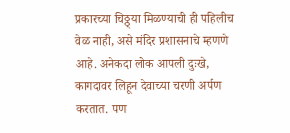प्रकारच्या चिठ्ठ्या मिळण्याची ही पहिलीच वेळ नाही, असे मंदिर प्रशासनाचे म्हणणे आहे. अनेकदा लोक आपली दुःखे, कागदावर लिहून देवाच्या चरणी अर्पण करतात. पण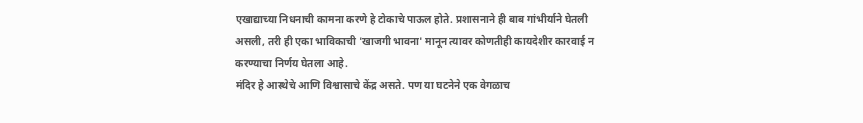एखाद्याच्या निधनाची कामना करणे हे टोकाचे पाऊल होते. प्रशासनाने ही बाब गांभीर्याने घेतली असली, तरी ही एका भाविकाची 'खाजगी भावना' मानून त्यावर कोणतीही कायदेशीर कारवाई न करण्याचा निर्णय घेतला आहे.
मंदिर हे आस्थेचे आणि विश्वासाचे केंद्र असते. पण या घटनेने एक वेगळाच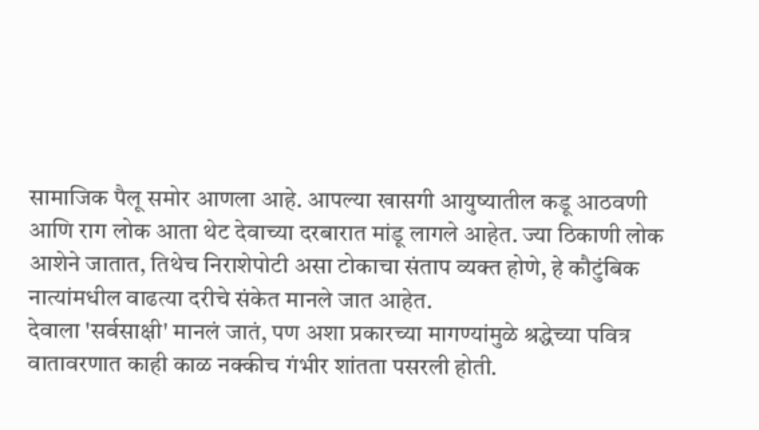सामाजिक पैलू समोर आणला आहे. आपल्या खासगी आयुष्यातील कडू आठवणी आणि राग लोक आता थेट देवाच्या दरबारात मांडू लागले आहेत. ज्या ठिकाणी लोक आशेने जातात, तिथेच निराशेपोटी असा टोकाचा संताप व्यक्त होणे, हे कौटुंबिक नात्यांमधील वाढत्या दरीचे संकेत मानले जात आहेत.
देवाला 'सर्वसाक्षी' मानलं जातं, पण अशा प्रकारच्या मागण्यांमुळे श्रद्धेच्या पवित्र वातावरणात काही काळ नक्कीच गंभीर शांतता पसरली होती.